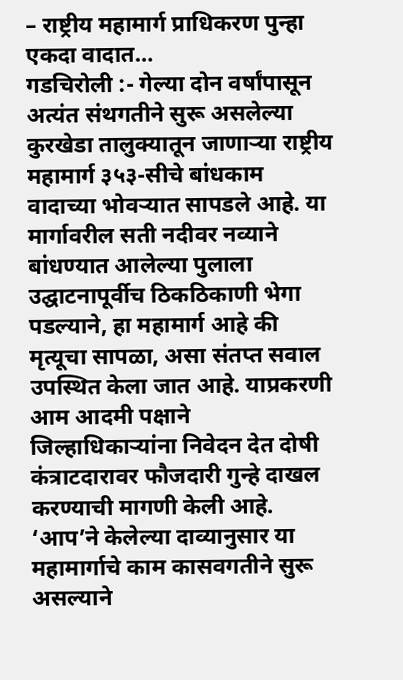– राष्ट्रीय महामार्ग प्राधिकरण पुन्हा एकदा वादात…
गडचिरोली :- गेल्या दोन वर्षांपासून अत्यंत संथगतीने सुरू असलेल्या कुरखेडा तालुक्यातून जाणाऱ्या राष्ट्रीय महामार्ग ३५३-सीचे बांधकाम वादाच्या भोवऱ्यात सापडले आहे. या मार्गावरील सती नदीवर नव्याने बांधण्यात आलेल्या पुलाला उद्घाटनापूर्वीच ठिकठिकाणी भेगा पडल्याने, हा महामार्ग आहे की मृत्यूचा सापळा, असा संतप्त सवाल उपस्थित केला जात आहे. याप्रकरणी आम आदमी पक्षाने जिल्हाधिकाऱ्यांना निवेदन देत दोषी कंत्राटदारावर फौजदारी गुन्हे दाखल करण्याची मागणी केली आहे.
‘आप’ने केलेल्या दाव्यानुसार या महामार्गाचे काम कासवगतीने सुरू असल्याने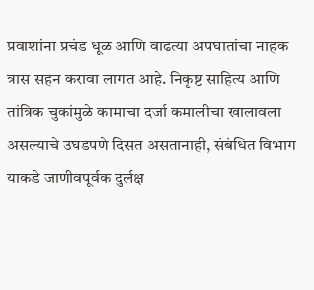प्रवाशांना प्रचंड धूळ आणि वाढत्या अपघातांचा नाहक त्रास सहन करावा लागत आहे. निकृष्ट साहित्य आणि तांत्रिक चुकांमुळे कामाचा दर्जा कमालीचा खालावला असल्याचे उघडपणे दिसत असतानाही, संबंधित विभाग याकडे जाणीवपूर्वक दुर्लक्ष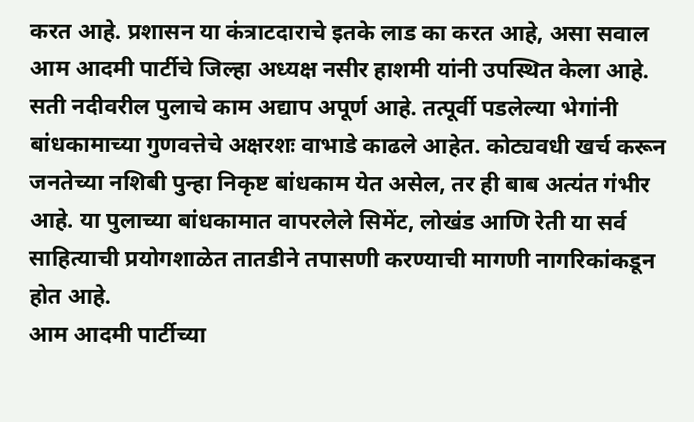करत आहे. प्रशासन या कंत्राटदाराचे इतके लाड का करत आहे, असा सवाल आम आदमी पार्टीचे जिल्हा अध्यक्ष नसीर हाशमी यांनी उपस्थित केला आहे.
सती नदीवरील पुलाचे काम अद्याप अपूर्ण आहे. तत्पूर्वी पडलेल्या भेगांनी बांधकामाच्या गुणवत्तेचे अक्षरशः वाभाडे काढले आहेत. कोट्यवधी खर्च करून जनतेच्या नशिबी पुन्हा निकृष्ट बांधकाम येत असेल, तर ही बाब अत्यंत गंभीर आहे. या पुलाच्या बांधकामात वापरलेले सिमेंट, लोखंड आणि रेती या सर्व साहित्याची प्रयोगशाळेत तातडीने तपासणी करण्याची मागणी नागरिकांकडून होत आहे.
आम आदमी पार्टीच्या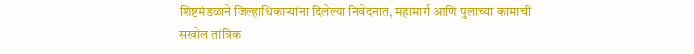शिष्टमंडळाने जिल्हाधिकाऱ्यांना दिलेल्या निवेदनात, महामार्ग आणि पुलाच्या कामाची सखोल तांत्रिक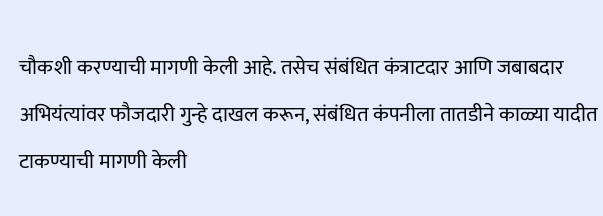चौकशी करण्याची मागणी केली आहे. तसेच संबंधित कंत्राटदार आणि जबाबदार अभियंत्यांवर फौजदारी गुन्हे दाखल करून, संबंधित कंपनीला तातडीने काळ्या यादीत टाकण्याची मागणी केली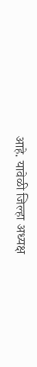आहे. यावेळी जिल्हा अध्यक्ष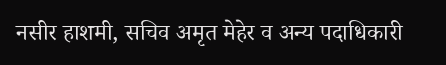नसीर हाशमी, सचिव अमृत मेहेर व अन्य पदाधिकारी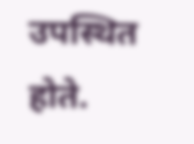उपस्थित होते.